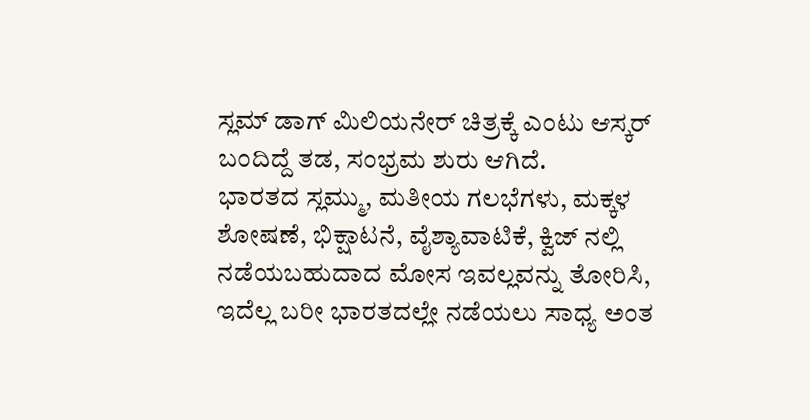ಸ್ಲಮ್ ಡಾಗ್ ಮಿಲಿಯನೇರ್ ಚಿತ್ರಕ್ಕೆ ಎಂಟು ಆಸ್ಕರ್ ಬಂದಿದ್ದೆ ತಡ, ಸಂಭ್ರಮ ಶುರು ಆಗಿದೆ.
ಭಾರತದ ಸ್ಲಮ್ಮು, ಮತೀಯ ಗಲಭೆಗಳು, ಮಕ್ಕಳ ಶೋಷಣೆ, ಭಿಕ್ಷಾಟನೆ, ವೈಶ್ಯಾವಾಟಿಕೆ, ಕ್ವಿಜ್ ನಲ್ಲಿ ನಡೆಯಬಹುದಾದ ಮೋಸ ಇವಲ್ಲವನ್ನು ತೋರಿಸಿ, ಇದೆಲ್ಲ ಬರೀ ಭಾರತದಲ್ಲೇ ನಡೆಯಲು ಸಾಧ್ಯ ಅಂತ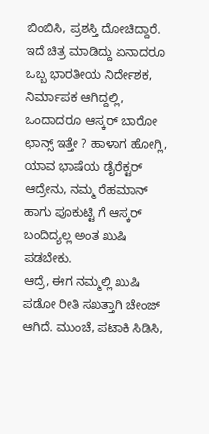ಬಿಂಬಿಸಿ, ಪ್ರಶಸ್ತಿ ದೋಚಿದ್ದಾರೆ.
ಇದೆ ಚಿತ್ರ ಮಾಡಿದ್ದು ಏನಾದರೂ ಒಬ್ಬ ಭಾರತೀಯ ನಿರ್ದೇಶಕ, ನಿರ್ಮಾಪಕ ಆಗಿದ್ದಲ್ಲಿ, ಒಂದಾದರೂ ಆಸ್ಕರ್ ಬಾರೋ ಛಾನ್ಸ್ ಇತ್ತೇ ? ಹಾಳಾಗ ಹೋಗ್ಲಿ, ಯಾವ ಭಾಷೆಯ ಡೈರೆಕ್ಟರ್ ಆದ್ರೇನು, ನಮ್ಮ ರೆಹಮಾನ್ ಹಾಗು ಪೂಕುಟ್ಟಿ ಗೆ ಆಸ್ಕರ್ ಬಂದಿದ್ಯಲ್ಲ ಅಂತ ಖುಷಿ ಪಡಬೇಕು.
ಆದ್ರೆ, ಈಗ ನಮ್ಮಲ್ಲಿ ಖುಷಿ ಪಡೋ ರೀತಿ ಸಖತ್ತಾಗಿ ಚೇಂಜ್ ಆಗಿದೆ. ಮುಂಚೆ, ಪಟಾಕಿ ಸಿಡಿಸಿ,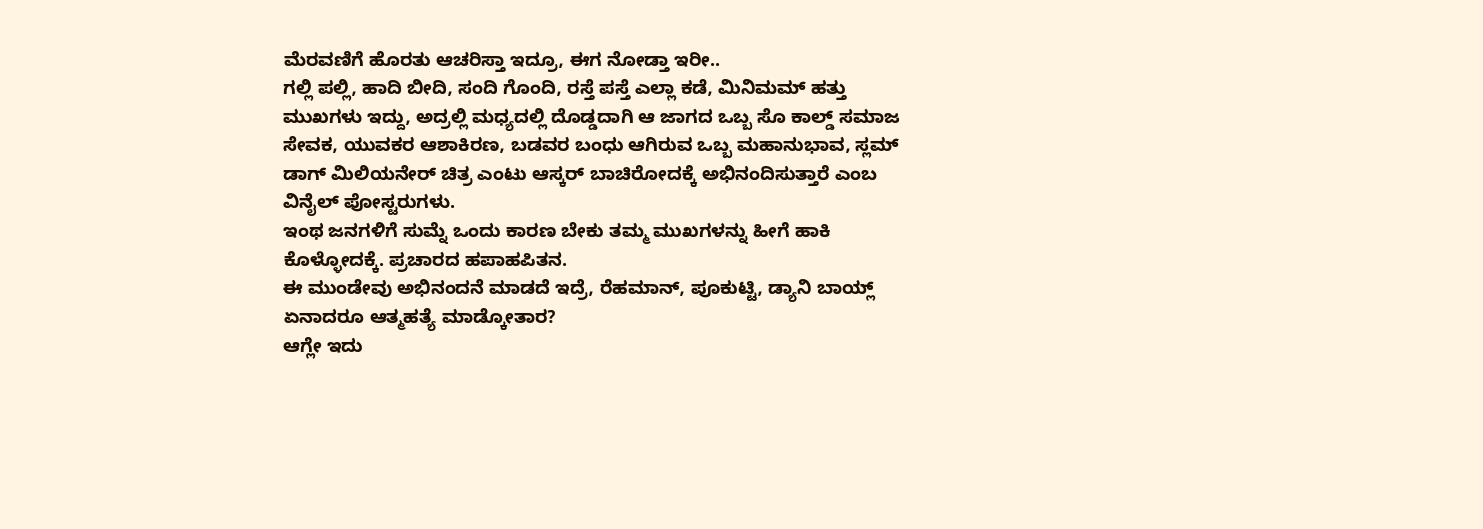ಮೆರವಣಿಗೆ ಹೊರತು ಆಚರಿಸ್ತಾ ಇದ್ರೂ, ಈಗ ನೋಡ್ತಾ ಇರೀ..
ಗಲ್ಲಿ ಪಲ್ಲಿ, ಹಾದಿ ಬೀದಿ, ಸಂದಿ ಗೊಂದಿ, ರಸ್ತೆ ಪಸ್ತೆ ಎಲ್ಲಾ ಕಡೆ, ಮಿನಿಮಮ್ ಹತ್ತು ಮುಖಗಳು ಇದ್ದು, ಅದ್ರಲ್ಲಿ ಮಧ್ಯದಲ್ಲಿ ದೊಡ್ಡದಾಗಿ ಆ ಜಾಗದ ಒಬ್ಬ ಸೊ ಕಾಲ್ಡ್ ಸಮಾಜ ಸೇವಕ, ಯುವಕರ ಆಶಾಕಿರಣ, ಬಡವರ ಬಂಧು ಆಗಿರುವ ಒಬ್ಬ ಮಹಾನುಭಾವ, ಸ್ಲಮ್ ಡಾಗ್ ಮಿಲಿಯನೇರ್ ಚಿತ್ರ ಎಂಟು ಆಸ್ಕರ್ ಬಾಚಿರೋದಕ್ಕೆ ಅಭಿನಂದಿಸುತ್ತಾರೆ ಎಂಬ ವಿನೈಲ್ ಪೋಸ್ಟರುಗಳು.
ಇಂಥ ಜನಗಳಿಗೆ ಸುಮ್ನೆ ಒಂದು ಕಾರಣ ಬೇಕು ತಮ್ಮ ಮುಖಗಳನ್ನು ಹೀಗೆ ಹಾಕಿ ಕೊಳ್ಳೋದಕ್ಕೆ. ಪ್ರಚಾರದ ಹಪಾಹಪಿತನ.
ಈ ಮುಂಡೇವು ಅಭಿನಂದನೆ ಮಾಡದೆ ಇದ್ರೆ, ರೆಹಮಾನ್, ಪೂಕುಟ್ಟಿ, ಡ್ಯಾನಿ ಬಾಯ್ಲ್ ಏನಾದರೂ ಆತ್ಮಹತ್ಯೆ ಮಾಡ್ಕೋತಾರ?
ಆಗ್ಲೇ ಇದು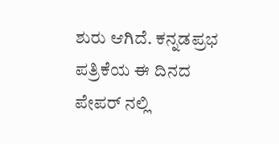ಶುರು ಆಗಿದೆ. ಕನ್ನಡಪ್ರಭ ಪತ್ರಿಕೆಯ ಈ ದಿನದ ಪೇಪರ್ ನಲ್ಲಿ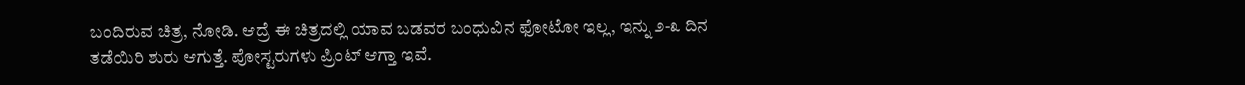ಬಂದಿರುವ ಚಿತ್ರ, ನೋಡಿ. ಆದ್ರೆ ಈ ಚಿತ್ರದಲ್ಲಿ ಯಾವ ಬಡವರ ಬಂಧುವಿನ ಫೋಟೋ ಇಲ್ಲ, ಇನ್ನು ೨-೩ ದಿನ ತಡೆಯಿರಿ ಶುರು ಆಗುತ್ತೆ. ಪೋಸ್ಟರುಗಳು ಪ್ರಿಂಟ್ ಆಗ್ತಾ ಇವೆ.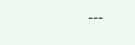---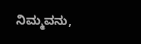ನಿಮ್ಮವನು,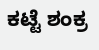ಕಟ್ಟೆ ಶಂಕ್ರ